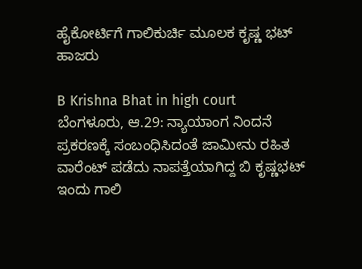ಹೈಕೋರ್ಟಿಗೆ ಗಾಲಿಕುರ್ಚಿ ಮೂಲಕ ಕೃಷ್ಣ ಭಟ್ ಹಾಜರು

B Krishna Bhat in high court
ಬೆಂಗಳೂರು, ಆ.29: ನ್ಯಾಯಾಂಗ ನಿಂದನೆ ಪ್ರಕರಣಕ್ಕೆ ಸಂಬಂಧಿಸಿದಂತೆ ಜಾಮೀನು ರಹಿತ ವಾರೆಂಟ್ ಪಡೆದು ನಾಪತ್ತೆಯಾಗಿದ್ದ ಬಿ ಕೃಷ್ಣಭಟ್ ಇಂದು ಗಾಲಿ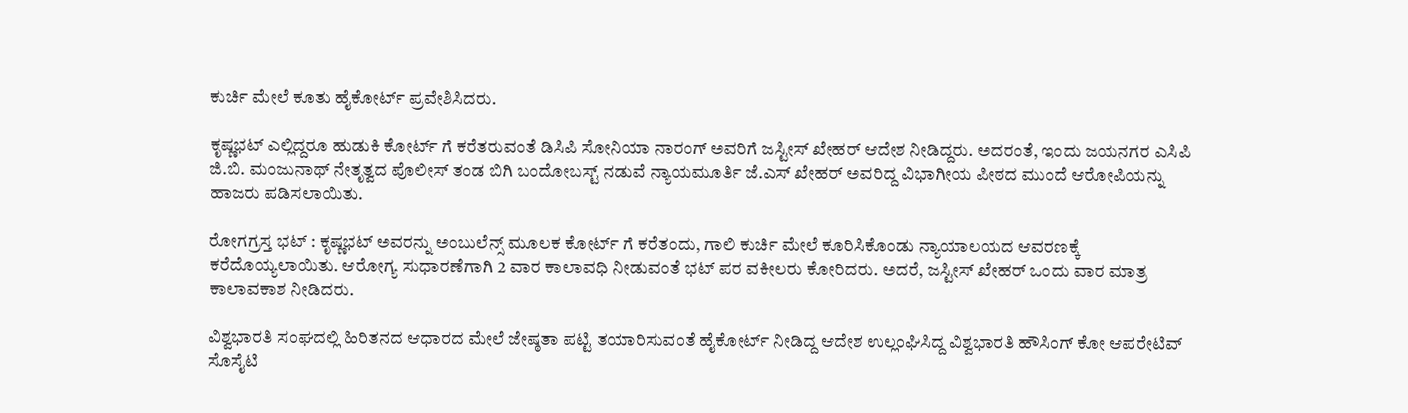ಕುರ್ಚಿ ಮೇಲೆ ಕೂತು ಹೈಕೋರ್ಟ್ ಪ್ರವೇಶಿಸಿದರು.

ಕೃಷ್ಣಭಟ್ ಎಲ್ಲಿದ್ದರೂ ಹುಡುಕಿ ಕೋರ್ಟ್ ಗೆ ಕರೆತರುವಂತೆ ಡಿಸಿಪಿ ಸೋನಿಯಾ ನಾರಂಗ್ ಅವರಿಗೆ ಜಸ್ಟೀಸ್ ಖೇಹರ್ ಆದೇಶ ನೀಡಿದ್ದರು. ಅದರಂತೆ, ಇಂದು ಜಯನಗರ ಎಸಿಪಿ ಜಿ.ಬಿ. ಮಂಜುನಾಥ್ ನೇತೃತ್ವದ ಪೊಲೀಸ್ ತಂಡ ಬಿಗಿ ಬಂದೋಬಸ್ಟ್ ನಡುವೆ ನ್ಯಾಯಮೂರ್ತಿ ಜೆ.ಎಸ್ ಖೇಹರ್ ಅವರಿದ್ದ ವಿಭಾಗೀಯ ಪೀಠದ ಮುಂದೆ ಆರೋಪಿಯನ್ನು ಹಾಜರು ಪಡಿಸಲಾಯಿತು.

ರೋಗಗ್ರಸ್ತ ಭಟ್ : ಕೃಷ್ಣಭಟ್ ಅವರನ್ನು ಅಂಬುಲೆನ್ಸ್ ಮೂಲಕ ಕೋರ್ಟ್ ಗೆ ಕರೆತಂದು, ಗಾಲಿ ಕುರ್ಚಿ ಮೇಲೆ ಕೂರಿಸಿಕೊಂಡು ನ್ಯಾಯಾಲಯದ ಆವರಣಕ್ಕೆ ಕರೆದೊಯ್ಯಲಾಯಿತು. ಆರೋಗ್ಯ ಸುಧಾರಣೆಗಾಗಿ 2 ವಾರ ಕಾಲಾವಧಿ ನೀಡುವಂತೆ ಭಟ್ ಪರ ವಕೀಲರು ಕೋರಿದರು. ಅದರೆ, ಜಸ್ಟೀಸ್ ಖೇಹರ್ ಒಂದು ವಾರ ಮಾತ್ರ ಕಾಲಾವಕಾಶ ನೀಡಿದರು.

ವಿಶ್ವಭಾರತಿ ಸಂಘದಲ್ಲಿ ಹಿರಿತನದ ಆಧಾರದ ಮೇಲೆ ಜೇಷ್ಠತಾ ಪಟ್ಟಿ ತಯಾರಿಸುವಂತೆ ಹೈಕೋರ್ಟ್ ನೀಡಿದ್ದ ಆದೇಶ ಉಲ್ಲಂಘಿಸಿದ್ದ ವಿಶ್ವಭಾರತಿ ಹೌಸಿಂಗ್ ಕೋ ಆಪರೇಟಿವ್ ಸೊಸೈಟಿ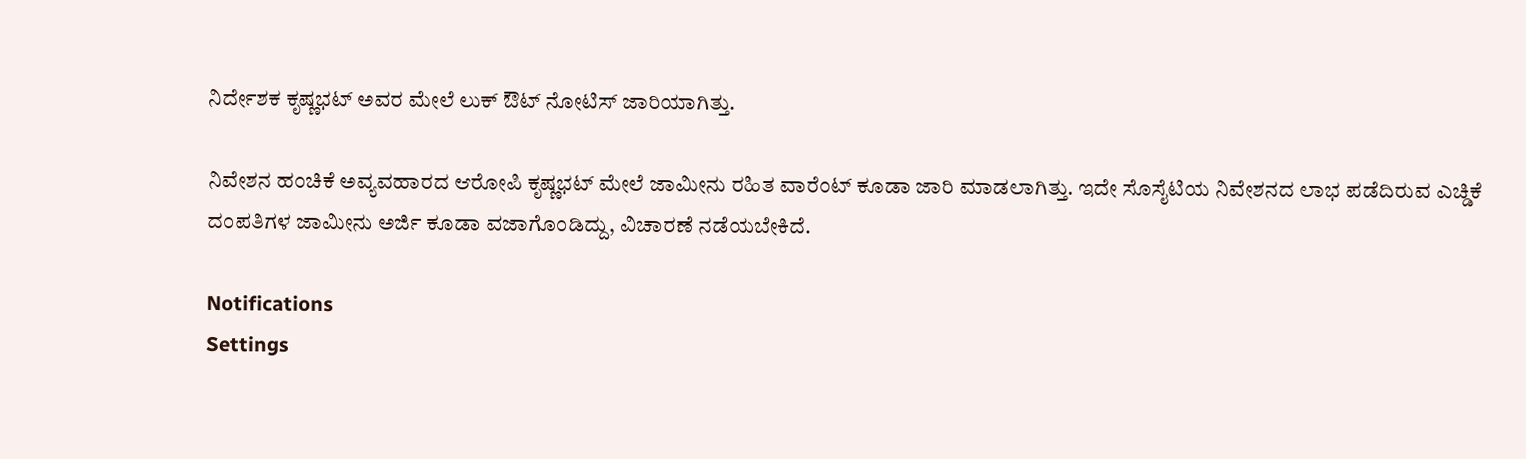ನಿರ್ದೇಶಕ ಕೃಷ್ಣಭಟ್ ಅವರ ಮೇಲೆ ಲುಕ್ ಔಟ್ ನೋಟಿಸ್ ಜಾರಿಯಾಗಿತ್ತು.

ನಿವೇಶನ ಹಂಚಿಕೆ ಅವ್ಯವಹಾರದ ಆರೋಪಿ ಕೃಷ್ಣಭಟ್ ಮೇಲೆ ಜಾಮೀನು ರಹಿತ ವಾರೆಂಟ್ ಕೂಡಾ ಜಾರಿ ಮಾಡಲಾಗಿತ್ತು. ಇದೇ ಸೊಸೈಟಿಯ ನಿವೇಶನದ ಲಾಭ ಪಡೆದಿರುವ ಎಚ್ಡಿಕೆ ದಂಪತಿಗಳ ಜಾಮೀನು ಅರ್ಜಿ ಕೂಡಾ ವಜಾಗೊಂಡಿದ್ದು, ವಿಚಾರಣೆ ನಡೆಯಬೇಕಿದೆ.

Notifications
Settings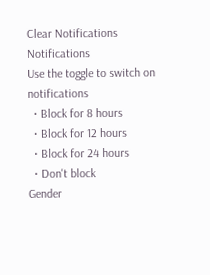Clear Notifications
Notifications
Use the toggle to switch on notifications
  • Block for 8 hours
  • Block for 12 hours
  • Block for 24 hours
  • Don't block
Gender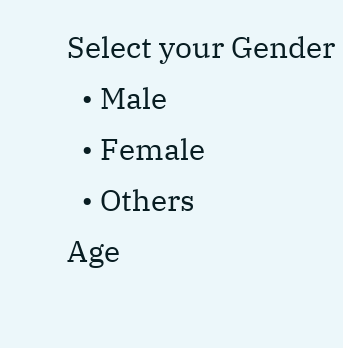Select your Gender
  • Male
  • Female
  • Others
Age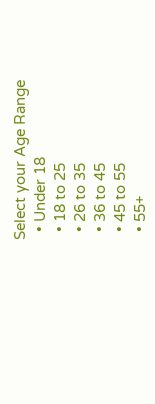Select your Age Range
  • Under 18
  • 18 to 25
  • 26 to 35
  • 36 to 45
  • 45 to 55
  • 55+